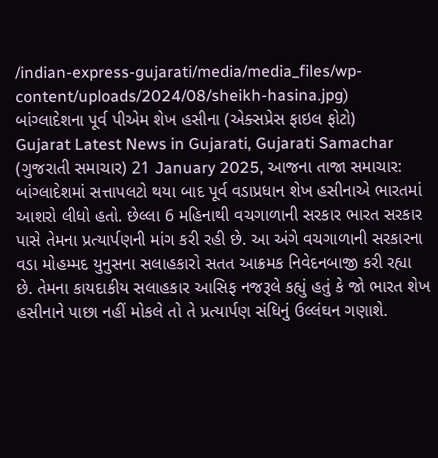/indian-express-gujarati/media/media_files/wp-content/uploads/2024/08/sheikh-hasina.jpg)
બાંગ્લાદેશના પૂર્વ પીએમ શેખ હસીના (એક્સપ્રેસ ફાઇલ ફોટો)
Gujarat Latest News in Gujarati, Gujarati Samachar (ગુજરાતી સમાચાર) 21 January 2025, આજના તાજા સમાચાર: બાંગ્લાદેશમાં સત્તાપલટો થયા બાદ પૂર્વ વડાપ્રધાન શેખ હસીનાએ ભારતમાં આશરો લીધો હતો. છેલ્લા 6 મહિનાથી વચગાળાની સરકાર ભારત સરકાર પાસે તેમના પ્રત્યાર્પણની માંગ કરી રહી છે. આ અંગે વચગાળાની સરકારના વડા મોહમ્મદ યુનુસના સલાહકારો સતત આક્રમક નિવેદનબાજી કરી રહ્યા છે. તેમના કાયદાકીય સલાહકાર આસિફ નજરૂલે કહ્યું હતું કે જો ભારત શેખ હસીનાને પાછા નહીં મોકલે તો તે પ્રત્યાર્પણ સંધિનું ઉલ્લંઘન ગણાશે.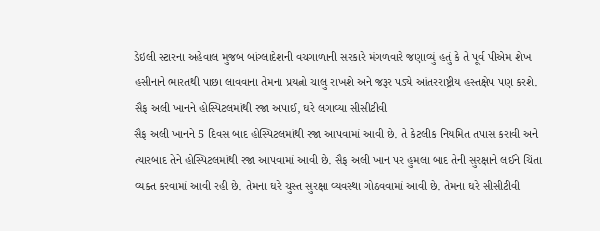ડેઇલી સ્ટારના અહેવાલ મુજબ બાંગ્લાદેશની વચગાળાની સરકારે મંગળવારે જણાવ્યું હતું કે તે પૂર્વ પીએમ શેખ હસીનાને ભારતથી પાછા લાવવાના તેમના પ્રયત્નો ચાલુ રાખશે અને જરૂર પડ્યે આંતરરાષ્ટ્રીય હસ્તક્ષેપ પણ કરશે.
સૈફ અલી ખાનને હોસ્પિટલમાંથી રજા અપાઈ, ઘરે લગાવ્યા સીસીટીવી
સૈફ અલી ખાનને 5 દિવસ બાદ હોસ્પિટલમાંથી રજા આપવામાં આવી છે. તે કેટલીક નિયમિત તપાસ કરાવી અને ત્યારબાદ તેને હોસ્પિટલમાંથી રજા આપવામાં આવી છે. સૈફ અલી ખાન પર હુમલા બાદ તેની સુરક્ષાને લઈને ચિંતા વ્યક્ત કરવામાં આવી રહી છે. તેમના ઘરે ચુસ્ત સુરક્ષા વ્યવસ્થા ગોઠવવામાં આવી છે. તેમના ઘરે સીસીટીવી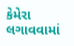કેમેરા લગાવવામાં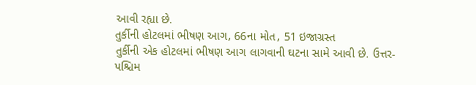આવી રહ્યા છે.
તુર્કીની હોટલમાં ભીષણ આગ, 66ના મોત, 51 ઇજાગ્રસ્ત
તુર્કીની એક હોટલમાં ભીષણ આગ લાગવાની ઘટના સામે આવી છે. ઉત્તર-પશ્ચિમ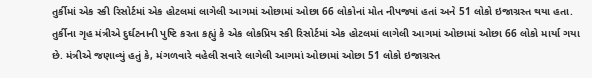તુર્કીમાં એક સ્કી રિસોર્ટમાં એક હોટલમાં લાગેલી આગમાં ઓછામાં ઓછા 66 લોકોનાં મોત નીપજ્યાં હતાં અને 51 લોકો ઇજાગ્રસ્ત થયા હતા. તુર્કીના ગૃહ મંત્રીએ દુર્ઘટનાની પુષ્ટિ કરતા કહ્યું કે એક લોકપ્રિય સ્કી રિસોર્ટમાં એક હોટલમાં લાગેલી આગમાં ઓછામાં ઓછા 66 લોકો માર્યા ગયા છે. મંત્રીએ જણાવ્યું હતું કે, મંગળવારે વહેલી સવારે લાગેલી આગમાં ઓછામાં ઓછા 51 લોકો ઇજાગ્રસ્ત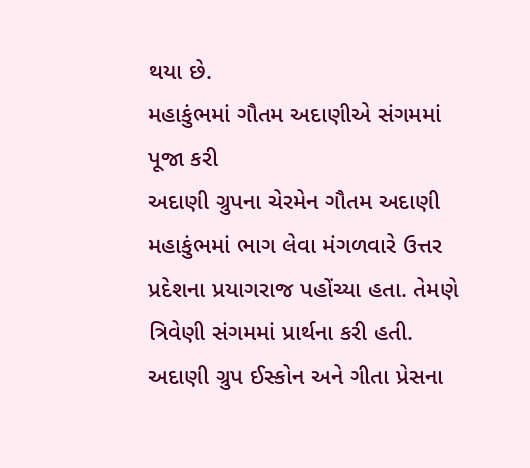થયા છે.
મહાકુંભમાં ગૌતમ અદાણીએ સંગમમાં પૂજા કરી
અદાણી ગ્રુપના ચેરમેન ગૌતમ અદાણી મહાકુંભમાં ભાગ લેવા મંગળવારે ઉત્તર પ્રદેશના પ્રયાગરાજ પહોંચ્યા હતા. તેમણે ત્રિવેણી સંગમમાં પ્રાર્થના કરી હતી. અદાણી ગ્રુપ ઈસ્કોન અને ગીતા પ્રેસના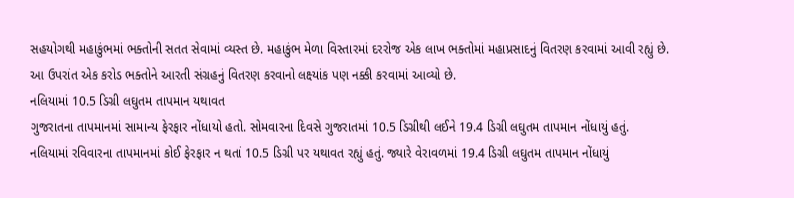સહયોગથી મહાકુંભમાં ભક્તોની સતત સેવામાં વ્યસ્ત છે. મહાકુંભ મેળા વિસ્તારમાં દરરોજ એક લાખ ભક્તોમાં મહાપ્રસાદનું વિતરણ કરવામાં આવી રહ્યું છે. આ ઉપરાંત એક કરોડ ભક્તોને આરતી સંગ્રહનું વિતરણ કરવાનો લક્ષ્યાંક પણ નક્કી કરવામાં આવ્યો છે.
નલિયામાં 10.5 ડિગ્રી લઘુતમ તાપમાન યથાવત
ગુજરાતના તાપમાનમાં સામાન્ય ફેરફાર નોંધાયો હતો. સોમવારના દિવસે ગુજરાતમાં 10.5 ડિગ્રીથી લઈને 19.4 ડિગ્રી લઘુતમ તાપમાન નોંધાયું હતું. નલિયામાં રવિવારના તાપમાનમાં કોઈ ફેરફાર ન થતાં 10.5 ડિગ્રી પર યથાવત રહ્યું હતું. જ્યારે વેરાવળમાં 19.4 ડિગ્રી લઘુતમ તાપમાન નોંધાયું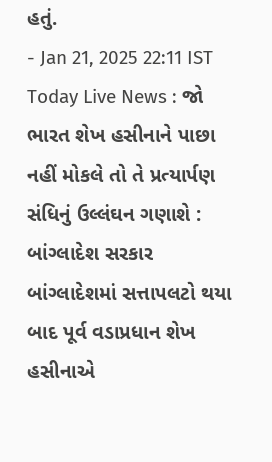હતું.
- Jan 21, 2025 22:11 IST
Today Live News : જો ભારત શેખ હસીનાને પાછા નહીં મોકલે તો તે પ્રત્યાર્પણ સંધિનું ઉલ્લંઘન ગણાશે : બાંગ્લાદેશ સરકાર
બાંગ્લાદેશમાં સત્તાપલટો થયા બાદ પૂર્વ વડાપ્રધાન શેખ હસીનાએ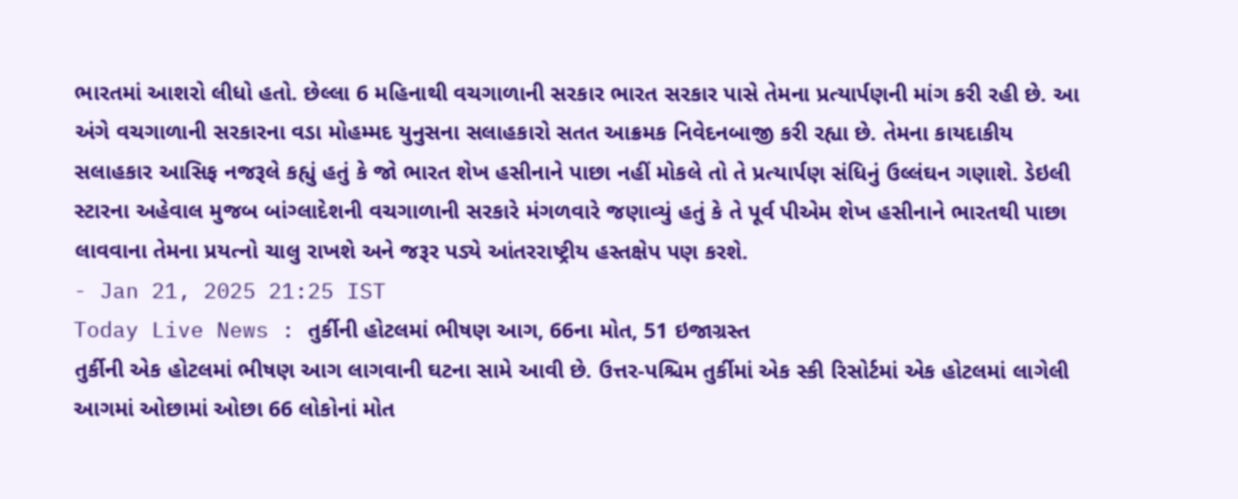ભારતમાં આશરો લીધો હતો. છેલ્લા 6 મહિનાથી વચગાળાની સરકાર ભારત સરકાર પાસે તેમના પ્રત્યાર્પણની માંગ કરી રહી છે. આ અંગે વચગાળાની સરકારના વડા મોહમ્મદ યુનુસના સલાહકારો સતત આક્રમક નિવેદનબાજી કરી રહ્યા છે. તેમના કાયદાકીય સલાહકાર આસિફ નજરૂલે કહ્યું હતું કે જો ભારત શેખ હસીનાને પાછા નહીં મોકલે તો તે પ્રત્યાર્પણ સંધિનું ઉલ્લંઘન ગણાશે. ડેઇલી સ્ટારના અહેવાલ મુજબ બાંગ્લાદેશની વચગાળાની સરકારે મંગળવારે જણાવ્યું હતું કે તે પૂર્વ પીએમ શેખ હસીનાને ભારતથી પાછા લાવવાના તેમના પ્રયત્નો ચાલુ રાખશે અને જરૂર પડ્યે આંતરરાષ્ટ્રીય હસ્તક્ષેપ પણ કરશે.
- Jan 21, 2025 21:25 IST
Today Live News : તુર્કીની હોટલમાં ભીષણ આગ, 66ના મોત, 51 ઇજાગ્રસ્ત
તુર્કીની એક હોટલમાં ભીષણ આગ લાગવાની ઘટના સામે આવી છે. ઉત્તર-પશ્ચિમ તુર્કીમાં એક સ્કી રિસોર્ટમાં એક હોટલમાં લાગેલી આગમાં ઓછામાં ઓછા 66 લોકોનાં મોત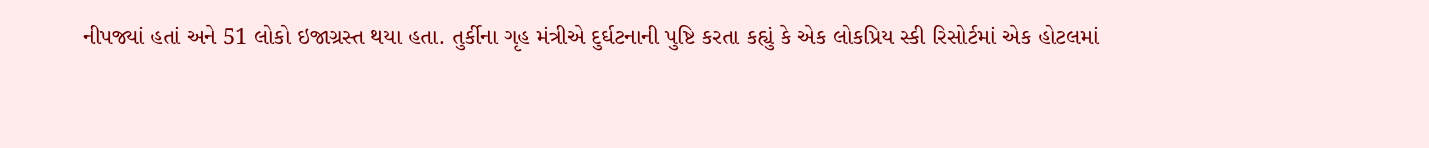નીપજ્યાં હતાં અને 51 લોકો ઇજાગ્રસ્ત થયા હતા. તુર્કીના ગૃહ મંત્રીએ દુર્ઘટનાની પુષ્ટિ કરતા કહ્યું કે એક લોકપ્રિય સ્કી રિસોર્ટમાં એક હોટલમાં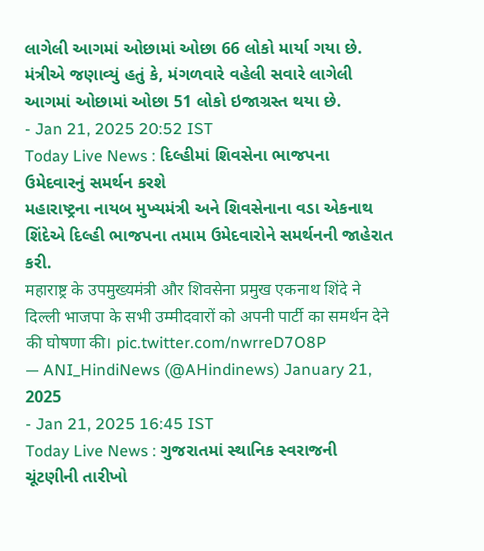લાગેલી આગમાં ઓછામાં ઓછા 66 લોકો માર્યા ગયા છે. મંત્રીએ જણાવ્યું હતું કે, મંગળવારે વહેલી સવારે લાગેલી આગમાં ઓછામાં ઓછા 51 લોકો ઇજાગ્રસ્ત થયા છે.
- Jan 21, 2025 20:52 IST
Today Live News : દિલ્હીમાં શિવસેના ભાજપના ઉમેદવારનું સમર્થન કરશે
મહારાષ્ટ્રના નાયબ મુખ્યમંત્રી અને શિવસેનાના વડા એકનાથ શિંદેએ દિલ્હી ભાજપના તમામ ઉમેદવારોને સમર્થનની જાહેરાત કરી.
महाराष्ट्र के उपमुख्यमंत्री और शिवसेना प्रमुख एकनाथ शिंदे ने दिल्ली भाजपा के सभी उम्मीदवारों को अपनी पार्टी का समर्थन देने की घोषणा की। pic.twitter.com/nwrreD7O8P
— ANI_HindiNews (@AHindinews) January 21, 2025
- Jan 21, 2025 16:45 IST
Today Live News : ગુજરાતમાં સ્થાનિક સ્વરાજની ચૂંટણીની તારીખો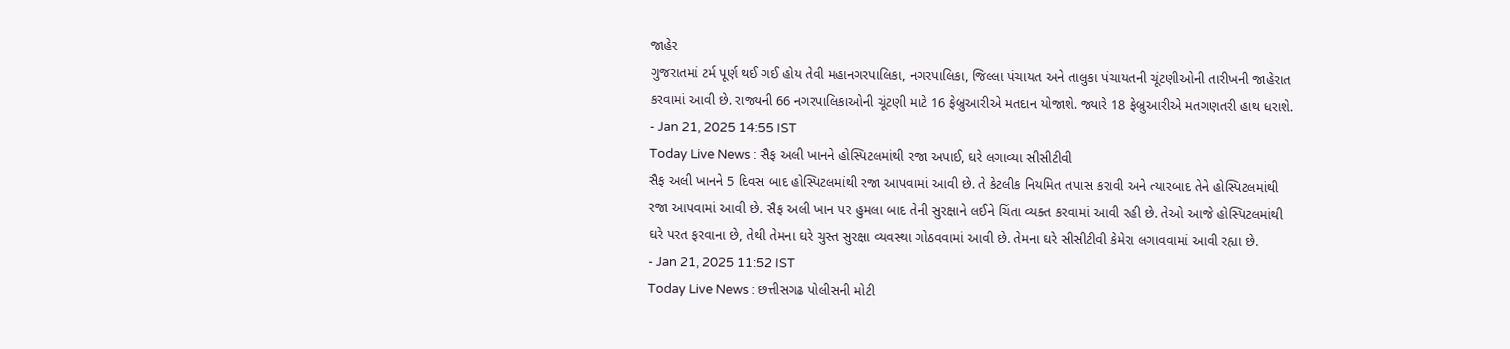જાહેર
ગુજરાતમાં ટર્મ પૂર્ણ થઈ ગઈ હોય તેવી મહાનગરપાલિકા, નગરપાલિકા, જિલ્લા પંચાયત અને તાલુકા પંચાયતની ચૂંટણીઓની તારીખની જાહેરાત કરવામાં આવી છે. રાજ્યની 66 નગરપાલિકાઓની ચૂંટણી માટે 16 ફેબ્રુઆરીએ મતદાન યોજાશે. જ્યારે 18 ફેબ્રુઆરીએ મતગણતરી હાથ ધરાશે.
- Jan 21, 2025 14:55 IST
Today Live News : સૈફ અલી ખાનને હોસ્પિટલમાંથી રજા અપાઈ, ઘરે લગાવ્યા સીસીટીવી
સૈફ અલી ખાનને 5 દિવસ બાદ હોસ્પિટલમાંથી રજા આપવામાં આવી છે. તે કેટલીક નિયમિત તપાસ કરાવી અને ત્યારબાદ તેને હોસ્પિટલમાંથી રજા આપવામાં આવી છે. સૈફ અલી ખાન પર હુમલા બાદ તેની સુરક્ષાને લઈને ચિંતા વ્યક્ત કરવામાં આવી રહી છે. તેઓ આજે હોસ્પિટલમાંથી ઘરે પરત ફરવાના છે, તેથી તેમના ઘરે ચુસ્ત સુરક્ષા વ્યવસ્થા ગોઠવવામાં આવી છે. તેમના ઘરે સીસીટીવી કેમેરા લગાવવામાં આવી રહ્યા છે.
- Jan 21, 2025 11:52 IST
Today Live News : છત્તીસગઢ પોલીસની મોટી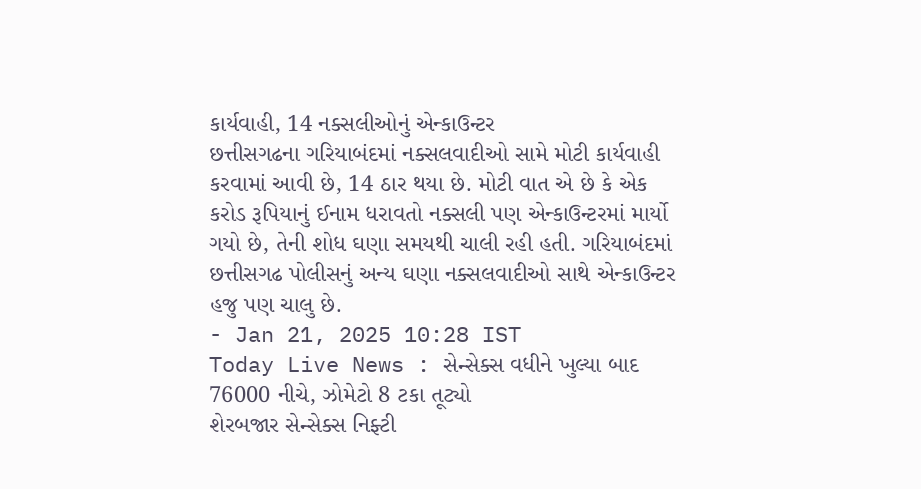કાર્યવાહી, 14 નક્સલીઓનું એન્કાઉન્ટર
છત્તીસગઢના ગરિયાબંદમાં નક્સલવાદીઓ સામે મોટી કાર્યવાહી કરવામાં આવી છે, 14 ઠાર થયા છે. મોટી વાત એ છે કે એક કરોડ રૂપિયાનું ઈનામ ધરાવતો નક્સલી પણ એન્કાઉન્ટરમાં માર્યો ગયો છે, તેની શોધ ઘણા સમયથી ચાલી રહી હતી. ગરિયાબંદમાં છત્તીસગઢ પોલીસનું અન્ય ઘણા નક્સલવાદીઓ સાથે એન્કાઉન્ટર હજુ પણ ચાલુ છે.
- Jan 21, 2025 10:28 IST
Today Live News : સેન્સેક્સ વધીને ખુલ્યા બાદ 76000 નીચે, ઝોમેટો 8 ટકા તૂટ્યો
શેરબજાર સેન્સેક્સ નિફ્ટી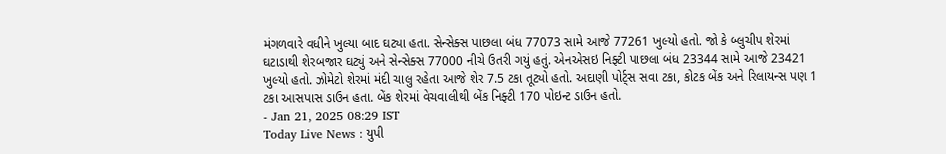મંગળવારે વધીને ખુલ્યા બાદ ઘટ્યા હતા. સેન્સેક્સ પાછલા બંધ 77073 સામે આજે 77261 ખુલ્યો હતો. જો કે બ્લુચીપ શેરમાં ઘટાડાથી શેરબજાર ઘટ્યું અને સેન્સેક્સ 77000 નીચે ઉતરી ગયું હતું. એનએસઇ નિફ્ટી પાછલા બંધ 23344 સામે આજે 23421 ખુલ્યો હતો. ઝોમેટો શેરમાં મંદી ચાલુ રહેતા આજે શેર 7.5 ટકા તૂટ્યો હતો. અદાણી પોર્ટ્સ સવા ટકા, કોટક બેંક અને રિલાયન્સ પણ 1 ટકા આસપાસ ડાઉન હતા. બેંક શેરમાં વેચવાલીથી બેંક નિફ્ટી 170 પોઇન્ટ ડાઉન હતો.
- Jan 21, 2025 08:29 IST
Today Live News : યુપી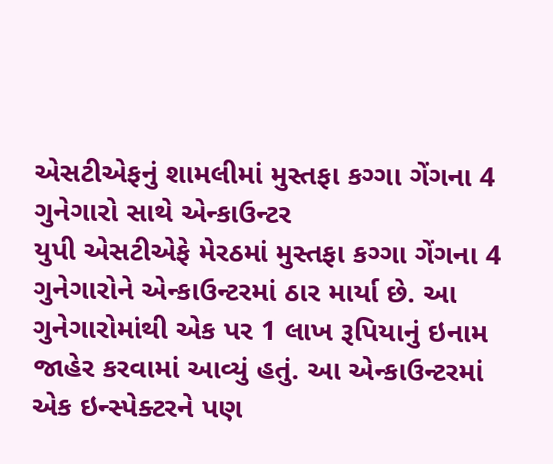એસટીએફનું શામલીમાં મુસ્તફા કગ્ગા ગેંગના 4 ગુનેગારો સાથે એન્કાઉન્ટર
યુપી એસટીએફે મેરઠમાં મુસ્તફા કગ્ગા ગેંગના 4 ગુનેગારોને એન્કાઉન્ટરમાં ઠાર માર્યા છે. આ ગુનેગારોમાંથી એક પર 1 લાખ રૂપિયાનું ઇનામ જાહેર કરવામાં આવ્યું હતું. આ એન્કાઉન્ટરમાં એક ઇન્સ્પેક્ટરને પણ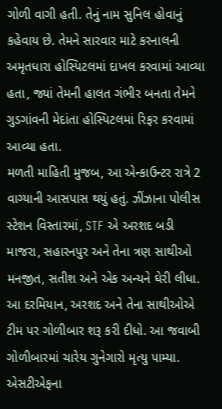ગોળી વાગી હતી. તેનું નામ સુનિલ હોવાનું કહેવાય છે. તેમને સારવાર માટે કરનાલની અમૃતધારા હોસ્પિટલમાં દાખલ કરવામાં આવ્યા હતા, જ્યાં તેમની હાલત ગંભીર બનતા તેમને ગુડગાંવની મેદાંતા હોસ્પિટલમાં રિફર કરવામાં આવ્યા હતા.
મળતી માહિતી મુજબ, આ એન્કાઉન્ટર રાત્રે 2 વાગ્યાની આસપાસ થયું હતું. ઝીંઝાના પોલીસ સ્ટેશન વિસ્તારમાં, STF એ અરશદ બડી માજરા, સહારનપુર અને તેના ત્રણ સાથીઓ મનજીત, સતીશ અને એક અન્યને ઘેરી લીધા. આ દરમિયાન, અરશદ અને તેના સાથીઓએ ટીમ પર ગોળીબાર શરૂ કરી દીધો. આ જવાબી ગોળીબારમાં ચારેય ગુનેગારો મૃત્યુ પામ્યા. એસટીએફના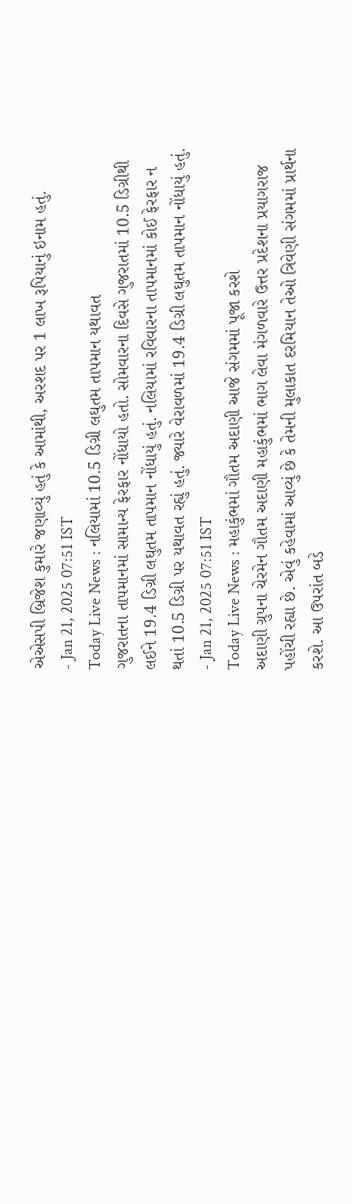એએસપી બ્રિજેશ કુમારે જણાવ્યું હતું કે આમાંથી, અરશદ પર 1 લાખ રૂપિયાનું ઇનામ હતું.
- Jan 21, 2025 07:51 IST
Today Live News : નલિયામાં 10.5 ડિગ્રી લઘુતમ તાપમાન યથાવત
ગુજરાતના તાપમાનમાં સામાન્ય ફેરફાર નોંધાયો હતો. સોમવારના દિવસે ગુજરાતમાં 10.5 ડિગ્રીથી લઈને 19.4 ડિગ્રી લઘુતમ તાપમાન નોંધાયું હતું. નલિયામાં રવિવારના તાપમાનમાં કોઈ ફેરફાર ન થતાં 10.5 ડિગ્રી પર યથાવત રહ્યું હતું. જ્યારે વેરાવળમાં 19.4 ડિગ્રી લઘુતમ તાપમાન નોંધાયું હતું.
- Jan 21, 2025 07:51 IST
Today Live News : મહાકુંભમાં ગૌતમ અદાણી આજે સંગમમાં પૂજા કરશે
અદાણી ગ્રુપના ચેરમેન ગૌતમ અદાણી મહાકુંભમાં ભાગ લેવા મંગળવારે ઉત્તર પ્રદેશના પ્રયાગરાજ પહોંચી રહ્યા છે. એવું કહેવામાં આવ્યું છે કે તેમની મુલાકાત દરમિયાન તેઓ ત્રિવેણી સંગમમાં પ્રાર્થના કરશે. આ ઉપરાંત બડે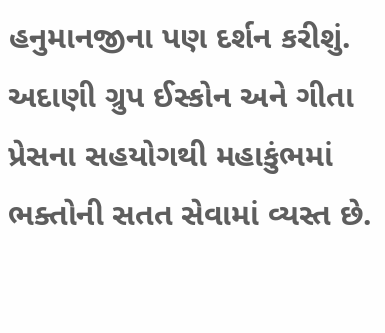હનુમાનજીના પણ દર્શન કરીશું. અદાણી ગ્રુપ ઈસ્કોન અને ગીતા પ્રેસના સહયોગથી મહાકુંભમાં ભક્તોની સતત સેવામાં વ્યસ્ત છે.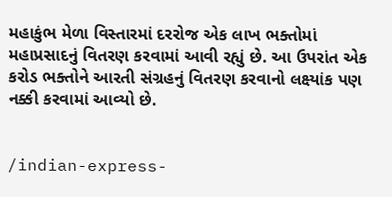મહાકુંભ મેળા વિસ્તારમાં દરરોજ એક લાખ ભક્તોમાં મહાપ્રસાદનું વિતરણ કરવામાં આવી રહ્યું છે. આ ઉપરાંત એક કરોડ ભક્તોને આરતી સંગ્રહનું વિતરણ કરવાનો લક્ષ્યાંક પણ નક્કી કરવામાં આવ્યો છે.


/indian-express-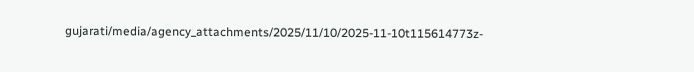gujarati/media/agency_attachments/2025/11/10/2025-11-10t115614773z-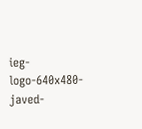ieg-logo-640x480-javed-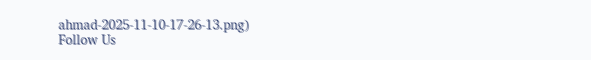ahmad-2025-11-10-17-26-13.png)
Follow Us